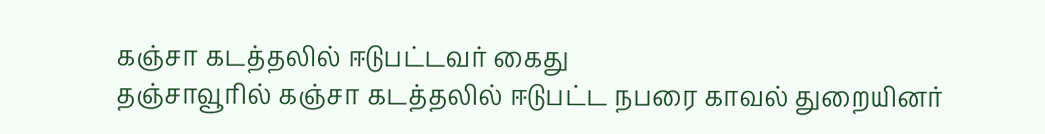கஞ்சா கடத்தலில் ஈடுபட்டவர் கைது
தஞ்சாவூரில் கஞ்சா கடத்தலில் ஈடுபட்ட நபரை காவல் துறையினர்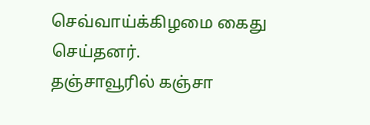செவ்வாய்க்கிழமை கைது செய்தனர்.
தஞ்சாவூரில் கஞ்சா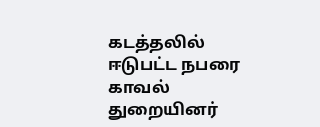கடத்தலில் ஈடுபட்ட நபரை காவல் துறையினர்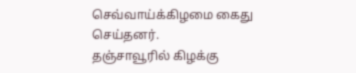செவ்வாய்க்கிழமை கைது செய்தனர்.
தஞ்சாவூரில் கிழக்கு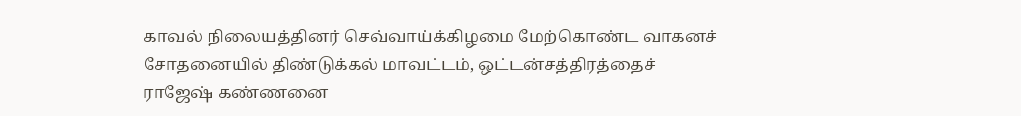காவல் நிலையத்தினர் செவ்வாய்க்கிழமை மேற்கொண்ட வாகனச் சோதனையில் திண்டுக்கல் மாவட்டம், ஒட்டன்சத்திரத்தைச் ராஜேஷ் கண்ணனை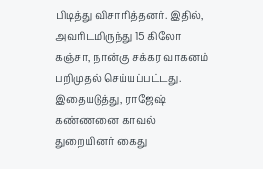பிடித்து விசாரித்தனர். இதில், அவரிடமிருந்து 15 கிலோ கஞ்சா, நான்கு சக்கர வாகனம் பறிமுதல் செய்யப்பட்டது. இதையடுத்து, ராஜேஷ் கண்ணனை காவல் துறையினர் கைது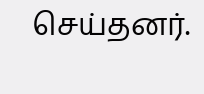செய்தனர்.